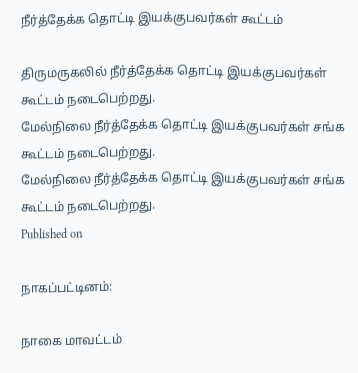நீர்த்தேக்க தொட்டி இயக்குபவர்கள் கூட்டம்

திருமருகலில் நீர்த்தேக்க தொட்டி இயக்குபவர்கள் கூட்டம் நடைபெற்றது.
மேல்நிலை நீர்த்தேக்க தொட்டி இயக்குபவர்கள் சங்க கூட்டம் நடைபெற்றது.
மேல்நிலை நீர்த்தேக்க தொட்டி இயக்குபவர்கள் சங்க கூட்டம் நடைபெற்றது.
Published on

நாகப்பட்டினம்:

நாகை மாவட்டம்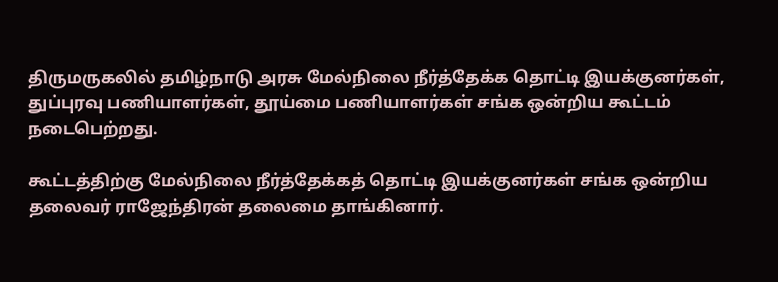திருமருகலில் தமிழ்நாடு அரசு மேல்நிலை நீர்த்தேக்க தொட்டி இயக்குனர்கள், துப்புரவு பணியாளர்கள், தூய்மை பணியாளர்கள் சங்க ஒன்றிய கூட்டம் நடைபெற்றது.

கூட்டத்திற்கு மேல்நிலை நீர்த்தேக்கத் தொட்டி இயக்குனர்கள் சங்க ஒன்றிய தலைவர் ராஜேந்திரன் தலைமை தாங்கினார்.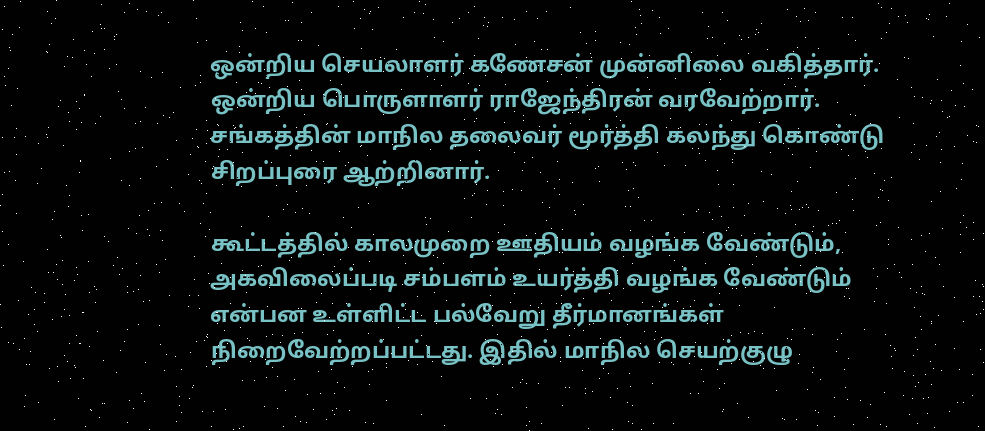ஒன்றிய செயலாளர் கணேசன் முன்னிலை வகித்தார். ஒன்றிய பொருளாளர் ராஜேந்திரன் வரவேற்றார். சங்கத்தின் மாநில தலைவர் மூர்த்தி கலந்து கொண்டு சிறப்புரை ஆற்றினார்.

கூட்டத்தில் காலமுறை ஊதியம் வழங்க வேண்டும், அகவிலைப்படி சம்பளம் உயர்த்தி வழங்க வேண்டும் என்பன உள்ளிட்ட பல்வேறு தீர்மானங்கள் நிறைவேற்றப்பட்டது. இதில் மாநில செயற்குழு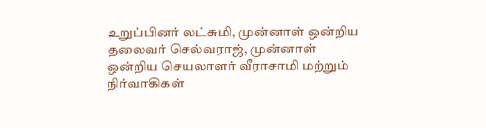உறுப்பினர் லட்சுமி, முன்னாள் ஒன்றிய தலைவர் செல்வராஜ், முன்னாள் ஒன்றிய செயலாளர் வீராசாமி மற்றும் நிர்வாகிகள்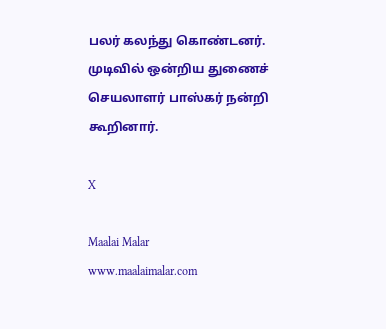பலர் கலந்து கொண்டனர். முடிவில் ஒன்றிய துணைச் செயலாளர் பாஸ்கர் நன்றி கூறினார்.

X

Maalai Malar
www.maalaimalar.com